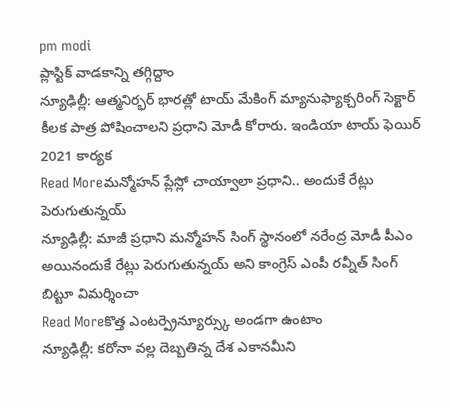pm modi
ప్లాస్టిక్ వాడకాన్ని తగ్గిద్దాం
న్యూఢిల్లీ: ఆత్మనిర్భర్ భారత్లో టాయ్ మేకింగ్ మ్యానుఫ్యాక్చరింగ్ సెక్టార్ కీలక పాత్ర పోషించాలని ప్రధాని మోడీ కోరారు. ఇండియా టాయ్ ఫెయిర్ 2021 కార్యక
Read Moreమన్మోహన్ ప్లేస్లో చాయ్వాలా ప్రధాని.. అందుకే రేట్లు పెరుగుతున్నయ్
న్యూఢిల్లీ: మాజీ ప్రధాని మన్మోహన్ సింగ్ స్థానంలో నరేంద్ర మోడీ పీఎం అయినందుకే రేట్లు పెరుగుతున్నయ్ అని కాంగ్రెస్ ఎంపీ రవ్నీత్ సింగ్ బిట్టూ విమర్శించా
Read Moreకొత్త ఎంటర్ప్రెన్యూర్స్కు అండగా ఉంటాం
న్యూఢిల్లీ: కరోనా వల్ల దెబ్బతిన్న దేశ ఎకానమీని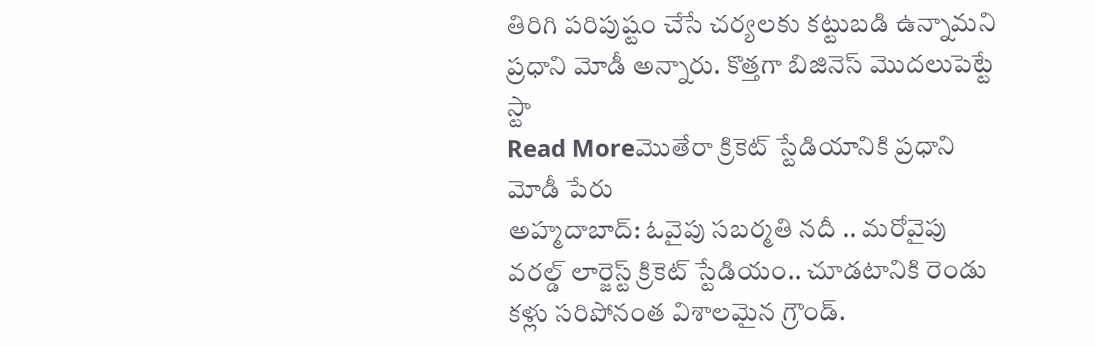తిరిగి పరిపుష్టం చేసే చర్యలకు కట్టుబడి ఉన్నామని ప్రధాని మోడీ అన్నారు. కొత్తగా బిజినెస్ మొదలుపెట్టే స్టా
Read Moreమొతేరా క్రికెట్ స్టేడియానికి ప్రధాని మోడీ పేరు
అహ్మదాబాద్: ఓవైపు సబర్మతి నదీ .. మరోవైపు వరల్డ్ లార్జెస్ట్ క్రికెట్ స్టేడియం.. చూడటానికి రెండు కళ్లు సరిపోనంత విశాలమైన గ్రౌండ్.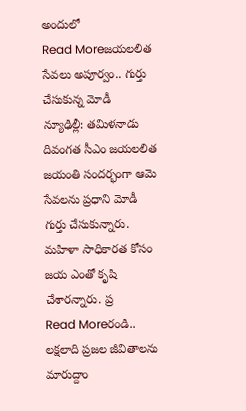అందులో
Read Moreజయలలిత సేవలు అపూర్వం.. గుర్తు చేసుకున్న మోడీ
న్యూఢిల్లీ: తమిళనాడు దివంగత సీఎం జయలలిత జయంతి సందర్భంగా ఆమె సేవలను ప్రధాని మోడీ గుర్తు చేసుకున్నారు. మహిళా సాధికారత కోసం జయ ఎంతో కృషి చేశారన్నారు. ప్ర
Read Moreరండి.. లక్షలాది ప్రజల జీవితాలను మారుద్దాం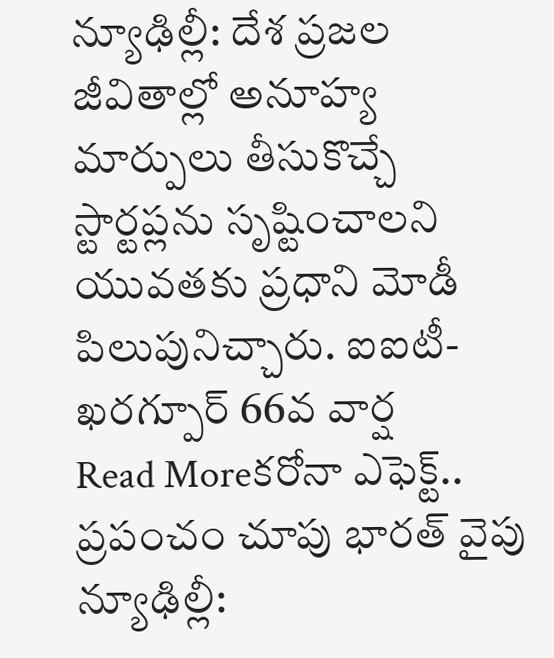న్యూఢిల్లీ: దేశ ప్రజల జీవితాల్లో అనూహ్య మార్పులు తీసుకొచ్చే స్టార్టప్లను సృష్టించాలని యువతకు ప్రధాని మోడీ పిలుపునిచ్చారు. ఐఐటీ-ఖరగ్పూర్ 66వ వార్ష
Read Moreకరోనా ఎఫెక్ట్.. ప్రపంచం చూపు భారత్ వైపు
న్యూఢిల్లీ: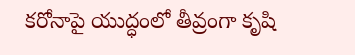కరోనాపై యుద్ధంలో తీవ్రంగా కృషి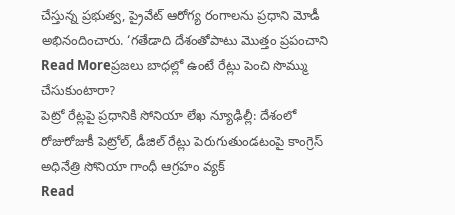చేస్తున్న ప్రభుత్వ, ప్రైవేట్ ఆరోగ్య రంగాలను ప్రధాని మోడీ అభినందించారు. ‘గతేడాది దేశంతోపాటు మొత్తం ప్రపంచాని
Read Moreప్రజలు బాధల్లో ఉంటే రేట్లు పెంచి సొమ్ము చేసుకుంటారా?
పెట్రో రేట్లపై ప్రధానికి సోనియా లేఖ న్యూఢిల్లీ: దేశంలో రోజురోజుకీ పెట్రోల్, డీజిల్ రేట్లు పెరుగుతుండటంపై కాంగ్రెస్ అధినేత్రి సోనియా గాంధీ ఆగ్రహం వ్యక్
Read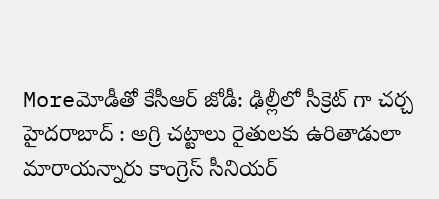Moreమోడీతో కేసీఆర్ జోడీ: ఢిల్లీలో సీక్రెట్ గా చర్చ
హైదరాబాద్ : అగ్రి చట్టాలు రైతులకు ఉరితాడులా మారాయన్నారు కాంగ్రెస్ సీనియర్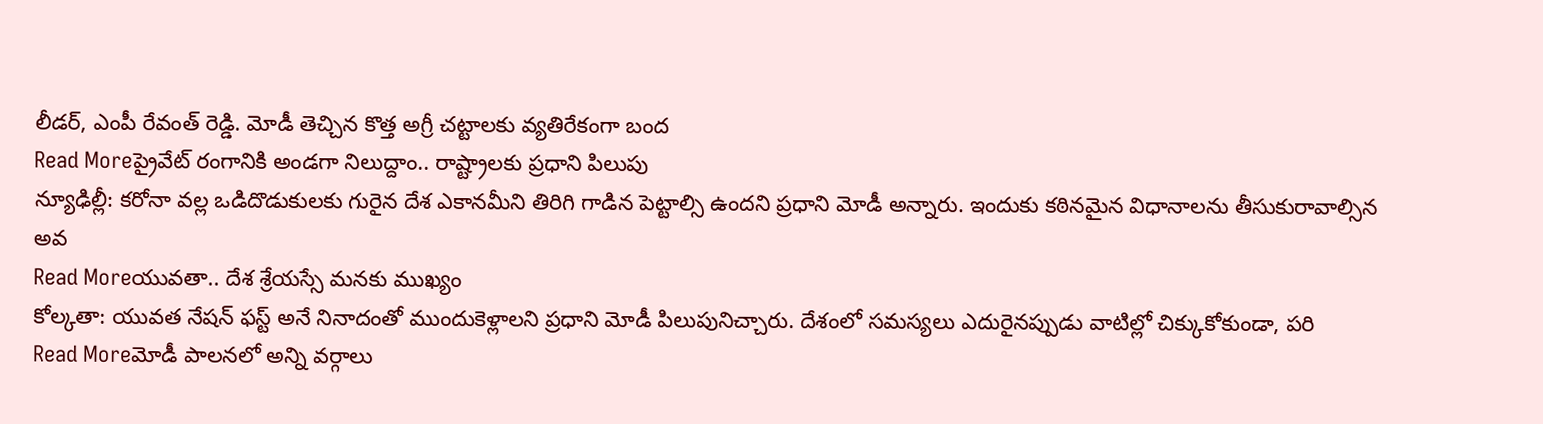లీడర్, ఎంపీ రేవంత్ రెడ్డి. మోడీ తెచ్చిన కొత్త అగ్రీ చట్టాలకు వ్యతిరేకంగా బంద
Read Moreప్రైవేట్ రంగానికి అండగా నిలుద్దాం.. రాష్ట్రాలకు ప్రధాని పిలుపు
న్యూఢిల్లీ: కరోనా వల్ల ఒడిదొడుకులకు గురైన దేశ ఎకానమీని తిరిగి గాడిన పెట్టాల్సి ఉందని ప్రధాని మోడీ అన్నారు. ఇందుకు కఠినమైన విధానాలను తీసుకురావాల్సిన అవ
Read Moreయువతా.. దేశ శ్రేయస్సే మనకు ముఖ్యం
కోల్కతా: యువత నేషన్ ఫస్ట్ అనే నినాదంతో ముందుకెళ్లాలని ప్రధాని మోడీ పిలుపునిచ్చారు. దేశంలో సమస్యలు ఎదురైనప్పుడు వాటిల్లో చిక్కుకోకుండా, పరి
Read Moreమోడీ పాలనలో అన్ని వర్గాలు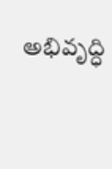అభివృద్ధి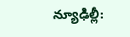న్యూఢిల్లీ: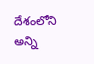దేశంలోని అన్ని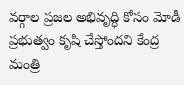వర్గాల ప్రజల అభివృద్ధి కోసం మోడీ ప్రభుత్వం కృషి చేస్తోందని కేంద్ర మంత్రి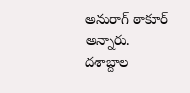అనురాగ్ ఠాకూర్ అన్నారు. దశాబ్దాల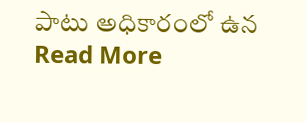పాటు అధికారంలో ఉన
Read More